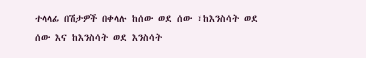ተላላፊ በሽታዎች በቀላሉ ከሰው ወደ ሰው ፣ከእንስሳት ወደ ሰው እና ከእንስሳት ወደ እንስሳት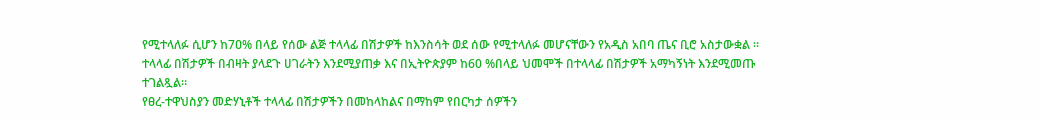የሚተላለፉ ሲሆን ከ7ዐ% በላይ የሰው ልጅ ተላላፊ በሽታዎች ከእንስሳት ወደ ሰው የሚተላለፉ መሆናቸውን የአዲስ አበባ ጤና ቢሮ አስታውቋል ።
ተላላፊ በሽታዎች በብዛት ያላደጉ ሀገራትን እንደሚያጠቃ እና በኢትዮጵያም ከ60 %በላይ ህመሞች በተላላፊ በሽታዎች አማካኝነት እንደሚመጡ ተገልጿል።
የፀረ-ተዋህስያን መድሃኒቶች ተላላፊ በሽታዎችን በመከላከልና በማከም የበርካታ ሰዎችን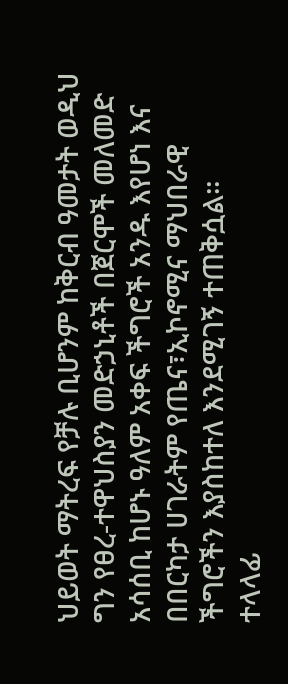ህይወት ማትረፍ የቻሉ ቢሆንም ከቅርብ ዓመታት ወዲህ ግን የፀረ-ተዋህስያን መድኃኒቶች በጀርሞች መለመድ አሳሰቢ ከሆኑ ዓለም አቀፍ ችግሮች አንዱ እየሆነ እና በበርካታ ሀገራትም የጤና፣ኢኮኖሚና ማህበራዊ ችግሮችን እያስከተለ እንደሚገኝ ተጠቅሷል።
ተላላፊ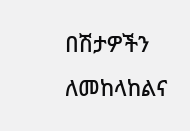በሽታዎችን ለመከላከልና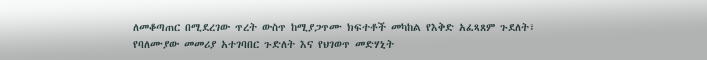ለመቆጣጠር በሚደረገው ጥረት ውስጥ ከሚያጋጥሙ ክፍተቶች መካከል የእቅድ አፈጻጸም ጉደለት፣ የባለሙያው መመሪያ አተገባበር ጉድለት እና የህገወጥ መድሃኒት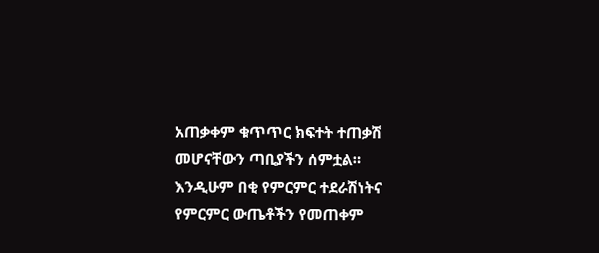አጠቃቀም ቁጥጥር ክፍተት ተጠቃሽ መሆናቸውን ጣቢያችን ሰምቷል።
እንዲሁም በቂ የምርምር ተደራሽነትና የምርምር ውጤቶችን የመጠቀም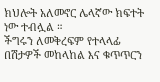ክህሎት አለመኖር ሌላኛው ክፍተት ነው ተብሏል ።
ችግሩን ለመቅረፍም የተላላፊ በሽታዎች መከላከል እና ቁጥጥርን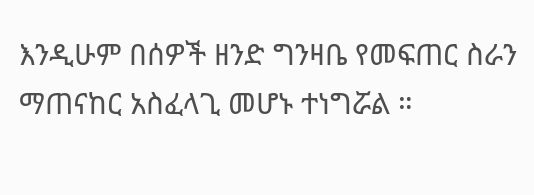እንዲሁም በሰዎች ዘንድ ግንዛቤ የመፍጠር ስራን ማጠናከር አስፈላጊ መሆኑ ተነግሯል ።